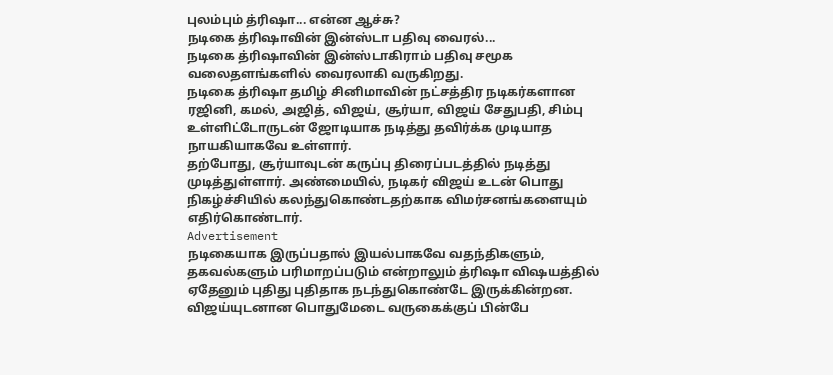புலம்பும் த்ரிஷா... என்ன ஆச்சு?
நடிகை த்ரிஷாவின் இன்ஸ்டா பதிவு வைரல்...
நடிகை த்ரிஷாவின் இன்ஸ்டாகிராம் பதிவு சமூக வலைதளங்களில் வைரலாகி வருகிறது.
நடிகை த்ரிஷா தமிழ் சினிமாவின் நட்சத்திர நடிகர்களான ரஜினி, கமல், அஜித், விஜய், சூர்யா, விஜய் சேதுபதி, சிம்பு உள்ளிட்டோருடன் ஜோடியாக நடித்து தவிர்க்க முடியாத நாயகியாகவே உள்ளார்.
தற்போது, சூர்யாவுடன் கருப்பு திரைப்படத்தில் நடித்து முடித்துள்ளார். அண்மையில், நடிகர் விஜய் உடன் பொது நிகழ்ச்சியில் கலந்துகொண்டதற்காக விமர்சனங்களையும் எதிர்கொண்டார்.
Advertisement
நடிகையாக இருப்பதால் இயல்பாகவே வதந்திகளும், தகவல்களும் பரிமாறப்படும் என்றாலும் த்ரிஷா விஷயத்தில் ஏதேனும் புதிது புதிதாக நடந்துகொண்டே இருக்கின்றன.
விஜய்யுடனான பொதுமேடை வருகைக்குப் பின்பே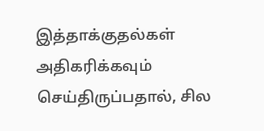இத்தாக்குதல்கள் அதிகரிக்கவும் செய்திருப்பதால், சில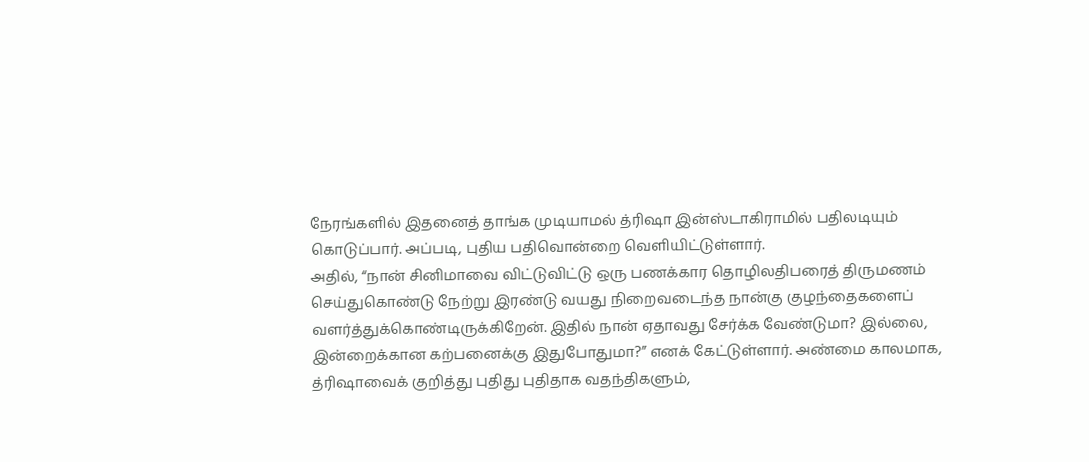நேரங்களில் இதனைத் தாங்க முடியாமல் த்ரிஷா இன்ஸ்டாகிராமில் பதிலடியும் கொடுப்பார். அப்படி, புதிய பதிவொன்றை வெளியிட்டுள்ளார்.
அதில், “நான் சினிமாவை விட்டுவிட்டு ஒரு பணக்கார தொழிலதிபரைத் திருமணம் செய்துகொண்டு நேற்று இரண்டு வயது நிறைவடைந்த நான்கு குழந்தைகளைப் வளர்த்துக்கொண்டிருக்கிறேன். இதில் நான் ஏதாவது சேர்க்க வேண்டுமா? இல்லை, இன்றைக்கான கற்பனைக்கு இதுபோதுமா?” எனக் கேட்டுள்ளார். அண்மை காலமாக, த்ரிஷாவைக் குறித்து புதிது புதிதாக வதந்திகளும்,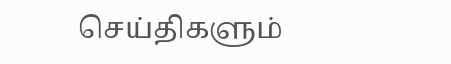செய்திகளும்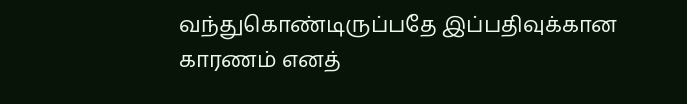வந்துகொண்டிருப்பதே இப்பதிவுக்கான காரணம் எனத்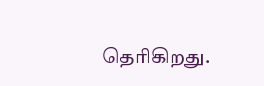தெரிகிறது.